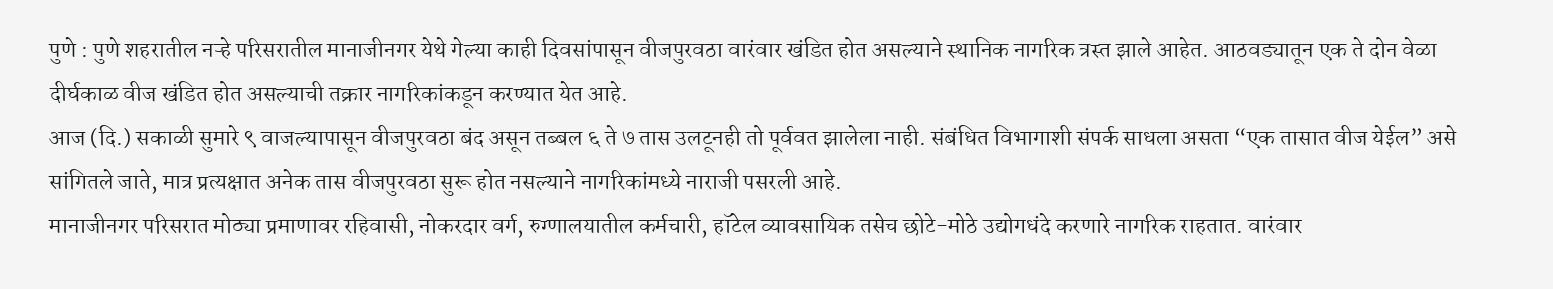पुणे : पुणे शहरातील नऱ्हे परिसरातील मानाजीनगर येथे गेल्या काही दिवसांपासून वीजपुरवठा वारंवार खंडित होत असल्याने स्थानिक नागरिक त्रस्त झाले आहेत. आठवड्यातून एक ते दोन वेळा दीर्घकाळ वीज खंडित होत असल्याची तक्रार नागरिकांकडून करण्यात येत आहे.
आज (दि.) सकाळी सुमारे ९ वाजल्यापासून वीजपुरवठा बंद असून तब्बल ६ ते ७ तास उलटूनही तो पूर्ववत झालेला नाही. संबंधित विभागाशी संपर्क साधला असता “एक तासात वीज येईल” असे सांगितले जाते, मात्र प्रत्यक्षात अनेक तास वीजपुरवठा सुरू होत नसल्याने नागरिकांमध्ये नाराजी पसरली आहे.
मानाजीनगर परिसरात मोठ्या प्रमाणावर रहिवासी, नोकरदार वर्ग, रुग्णालयातील कर्मचारी, हॉटेल व्यावसायिक तसेच छोटे-मोठे उद्योगधंदे करणारे नागरिक राहतात. वारंवार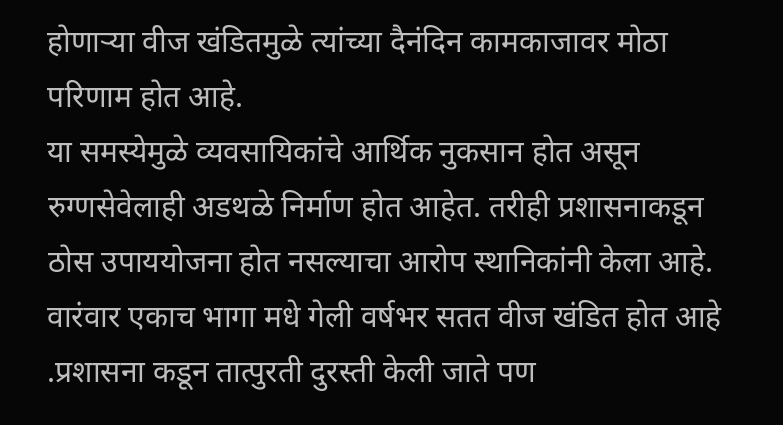होणाऱ्या वीज खंडितमुळे त्यांच्या दैनंदिन कामकाजावर मोठा परिणाम होत आहे.
या समस्येमुळे व्यवसायिकांचे आर्थिक नुकसान होत असून रुग्णसेवेलाही अडथळे निर्माण होत आहेत. तरीही प्रशासनाकडून ठोस उपाययोजना होत नसल्याचा आरोप स्थानिकांनी केला आहे.
वारंवार एकाच भागा मधे गेली वर्षभर सतत वीज खंडित होत आहे .प्रशासना कडून तात्पुरती दुरस्ती केली जाते पण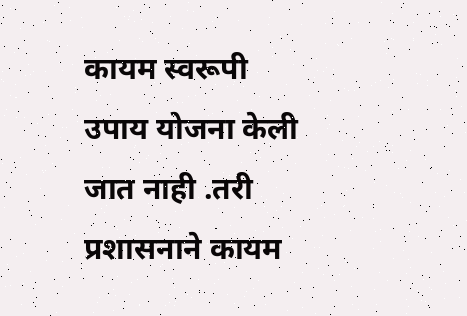कायम स्वरूपी उपाय योजना केली जात नाही .तरी प्रशासनाने कायम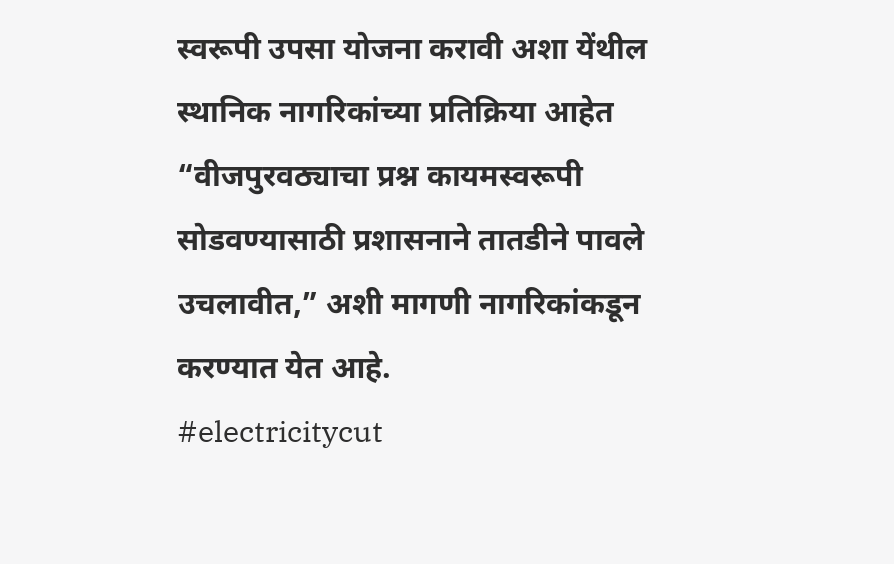स्वरूपी उपसा योजना करावी अशा येंथील स्थानिक नागरिकांच्या प्रतिक्रिया आहेत
“वीजपुरवठ्याचा प्रश्न कायमस्वरूपी सोडवण्यासाठी प्रशासनाने तातडीने पावले उचलावीत,” अशी मागणी नागरिकांकडून करण्यात येत आहे.
#electricitycut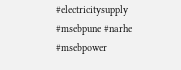#electricitysupply #msebpune #narhe #msebpower